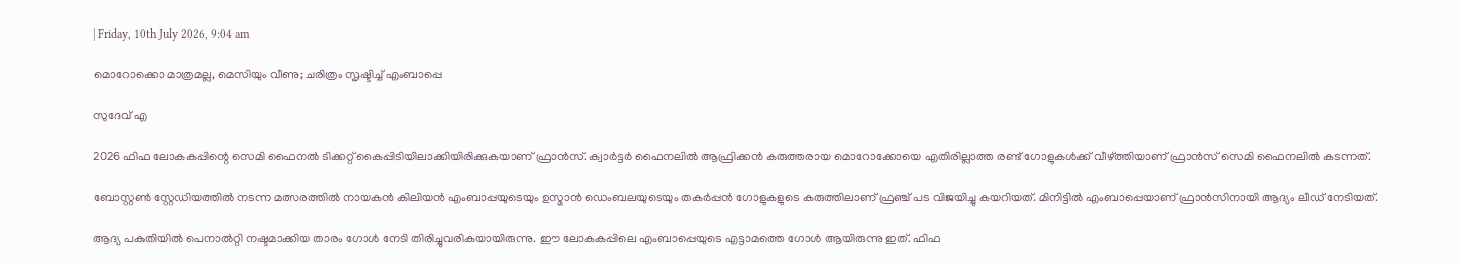| Friday, 10th July 2026, 9:04 am

മൊറോക്കൊ മാത്രമല്ല, മെസിയും വീണു; ചരിത്രം സൃഷ്ടിച്ച് എംബാപ്പെ

സുദേവ് എ

2026 ഫിഫ ലോകകപ്പിന്റെ സെമി ഫൈനല്‍ ടിക്കറ്റ് കൈപ്പിടിയിലാക്കിയിരിക്കുകയാണ് ഫ്രാന്‍സ്. ക്വാര്‍ട്ടര്‍ ഫൈനലില്‍ ആഫ്രിക്കന്‍ കരുത്തരായ മൊറോക്കോയെ എതിരില്ലാത്ത രണ്ട് ഗോളുകള്‍ക്ക് വീഴ്ത്തിയാണ് ഫ്രാന്‍സ് സെമി ഫൈനലില്‍ കടന്നത്.

ബോസ്റ്റണ്‍ സ്റ്റേഡിയത്തില്‍ നടന്ന മത്സരത്തില്‍ നായകന്‍ കിലിയന്‍ എംബാപ്പയുടെയും ഉസ്മാന്‍ ഡെംബലയുടെയും തകര്‍പ്പന്‍ ഗോളുകളുടെ കരുത്തിലാണ് ഫ്രഞ്ച് പട വിജയിച്ചു കയറിയത്. മിനിട്ടില്‍ എംബാപ്പെയാണ് ഫ്രാന്‍സിനായി ആദ്യം ലീഡ് നേടിയത്.

ആദ്യ പകുതിയില്‍ പെനാല്‍റ്റി നഷ്ടമാക്കിയ താരം ഗോള്‍ നേടി തിരിച്ചുവരികയായിരുന്നു. ഈ ലോകകപ്പിലെ എംബാപ്പെയുടെ എട്ടാമത്തെ ഗോള്‍ ആയിരുന്നു ഇത്. ഫിഫ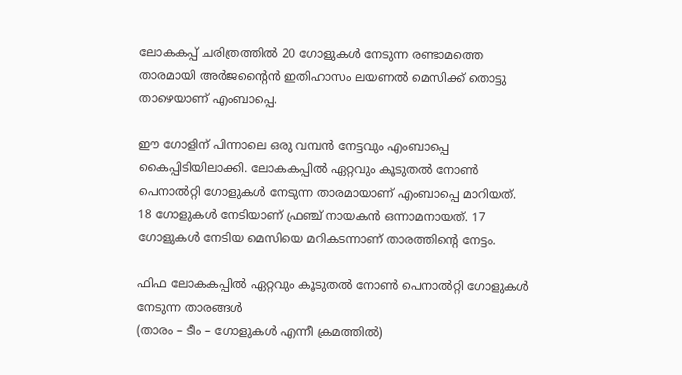ലോകകപ്പ് ചരിത്രത്തില്‍ 20 ഗോളുകള്‍ നേടുന്ന രണ്ടാമത്തെ താരമായി അര്‍ജന്റൈന്‍ ഇതിഹാസം ലയണല്‍ മെസിക്ക് തൊട്ടു താഴെയാണ് എംബാപ്പെ.

ഈ ഗോളിന് പിന്നാലെ ഒരു വമ്പന്‍ നേട്ടവും എംബാപ്പെ കൈപ്പിടിയിലാക്കി. ലോകകപ്പില്‍ ഏറ്റവും കൂടുതല്‍ നോണ്‍ പെനാല്‍റ്റി ഗോളുകള്‍ നേടുന്ന താരമായാണ് എംബാപ്പെ മാറിയത്. 18 ഗോളുകള്‍ നേടിയാണ് ഫ്രഞ്ച് നായകന്‍ ഒന്നാമനായത്. 17 ഗോളുകള്‍ നേടിയ മെസിയെ മറികടന്നാണ് താരത്തിന്റെ നേട്ടം.

ഫിഫ ലോകകപ്പില്‍ ഏറ്റവും കൂടുതല്‍ നോണ്‍ പെനാല്‍റ്റി ഗോളുകള്‍ നേടുന്ന താരങ്ങള്‍
(താരം – ടീം – ഗോളുകള്‍ എന്നീ ക്രമത്തില്‍)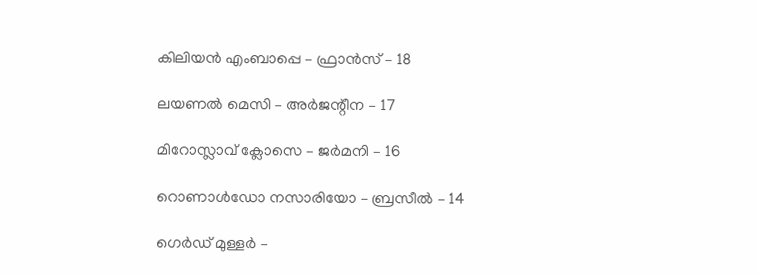കിലിയന്‍ എംബാപ്പെ – ഫ്രാന്‍സ് – 18

ലയണല്‍ മെസി – അര്‍ജന്റീന – 17

മിറോസ്ലാവ് ക്ലോസെ – ജര്‍മനി – 16

റൊണാള്‍ഡോ നസാരിയോ – ബ്രസീല്‍ – 14

ഗെര്‍ഡ് മുള്ളര്‍ –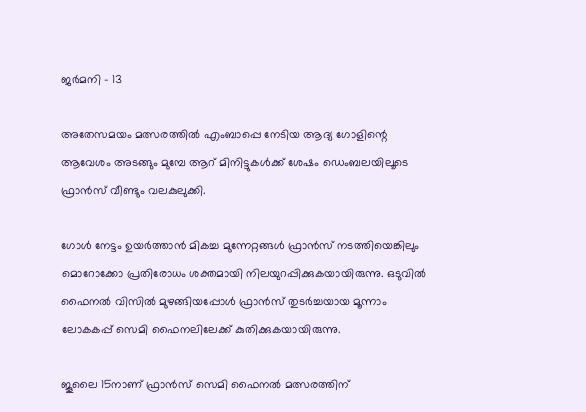ജര്‍മനി – 13

അതേസമയം മത്സരത്തില്‍ എംബാപ്പെ നേടിയ ആദ്യ ഗോളിന്റെ ആവേശം അടങ്ങും മുമ്പേ ആറ് മിനിട്ടുകള്‍ക്ക് ശേഷം ഡെംബലയിലൂടെ ഫ്രാന്‍സ് വീണ്ടും വലകുലുക്കി.

ഗോള്‍ നേട്ടം ഉയര്‍ത്താന്‍ മികച്ച മുന്നേറ്റങ്ങള്‍ ഫ്രാന്‍സ് നടത്തിയെങ്കിലും മൊറോക്കോ പ്രതിരോധം ശക്തമായി നിലയുറപ്പിക്കുകയായിരുന്നു. ഒടുവില്‍ ഫൈനല്‍ വിസില്‍ മുഴങ്ങിയപ്പോള്‍ ഫ്രാന്‍സ് തുടര്‍ച്ചയായ മൂന്നാം ലോകകപ്പ് സെമി ഫൈനലിലേക്ക് കുതിക്കുകയായിരുന്നു.

ജൂലൈ 15നാണ് ഫ്രാന്‍സ് സെമി ഫൈനല്‍ മത്സരത്തിന്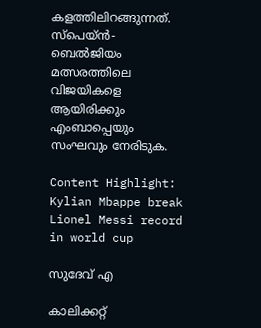കളത്തിലിറങ്ങുന്നത്. സ്‌പെയ്ന്‍- ബെല്‍ജിയം മത്സരത്തിലെ വിജയികളെ ആയിരിക്കും എംബാപ്പെയും സംഘവും നേരിടുക.

Content Highlight: Kylian Mbappe break Lionel Messi record in world cup

സുദേവ് എ

കാലിക്കറ്റ്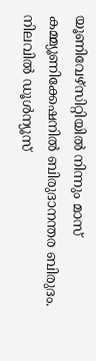യൂണിവേഴ്‌സിറ്റിയില്‍ നിന്നും മാസ് കമ്മ്യൂണിക്കേഷനില്‍ ബിരുദാനന്തര ബിരുദം. നിലവില്‍ ഡൂള്‍ന്യൂസ്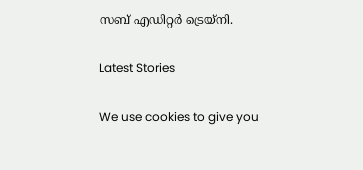സബ് എഡിറ്റര്‍ ട്രെയ്‌നി.

Latest Stories

We use cookies to give you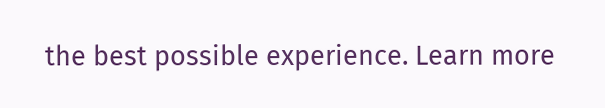the best possible experience. Learn more